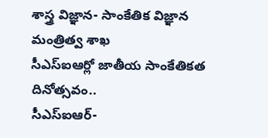శాస్త్ర విజ్ఞాన- సాంకేతిక విజ్ఞాన మంత్రిత్వ శాఖ
సీఎస్ఐఆర్లో జాతీయ సాంకేతికత దినోత్సవం..
సీఎస్ఐఆర్-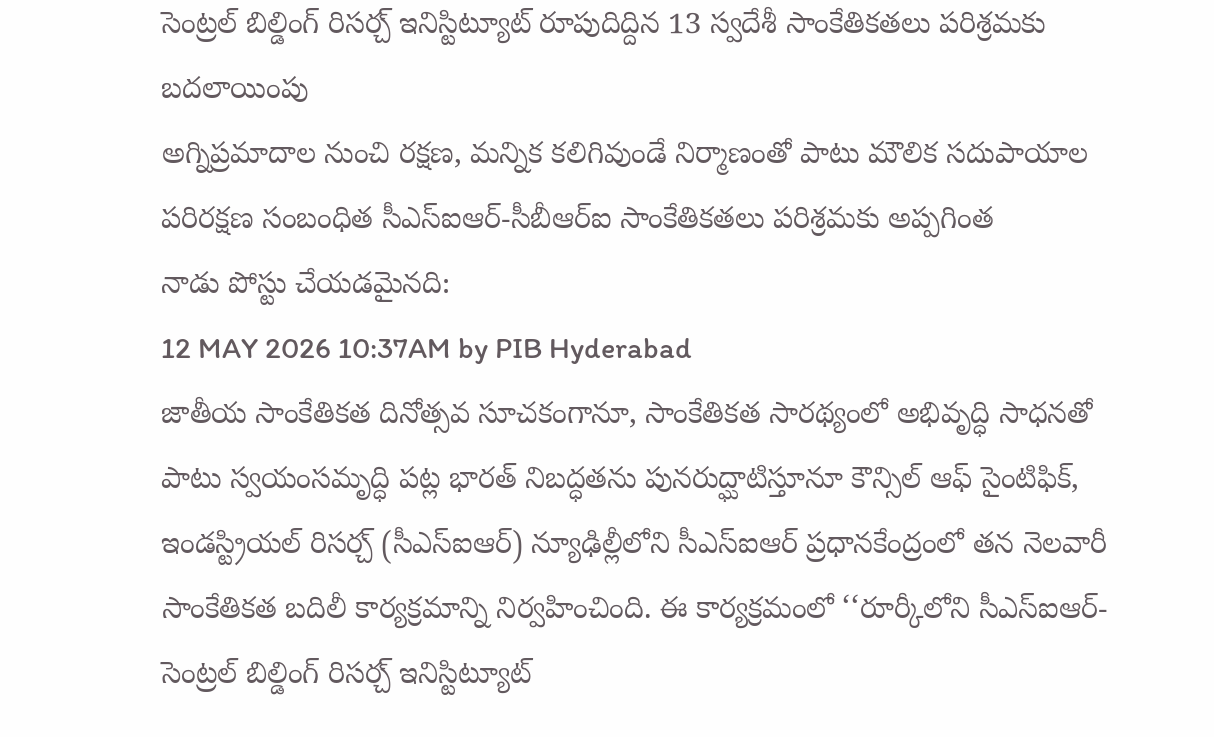సెంట్రల్ బిల్డింగ్ రిసర్చ్ ఇనిస్టిట్యూట్ రూపుదిద్దిన 13 స్వదేశీ సాంకేతికతలు పరిశ్రమకు బదలాయింపు
అగ్నిప్రమాదాల నుంచి రక్షణ, మన్నిక కలిగివుండే నిర్మాణంతో పాటు మౌలిక సదుపాయాల పరిరక్షణ సంబంధిత సీఎస్ఐఆర్-సీబీఆర్ఐ సాంకేతికతలు పరిశ్రమకు అప్పగింత
నాడు పోస్టు చేయడమైనది:
12 MAY 2026 10:37AM by PIB Hyderabad
జాతీయ సాంకేతికత దినోత్సవ సూచకంగానూ, సాంకేతికత సారథ్యంలో అభివృద్ధి సాధనతో పాటు స్వయంసమృద్ధి పట్ల భారత్ నిబద్ధతను పునరుద్ఘాటిస్తూనూ కౌన్సిల్ ఆఫ్ సైంటిఫిక్, ఇండస్ట్రియల్ రిసర్చ్ (సీఎస్ఐఆర్) న్యూఢిల్లీలోని సీఎస్ఐఆర్ ప్రధానకేంద్రంలో తన నెలవారీ సాంకేతికత బదిలీ కార్యక్రమాన్ని నిర్వహించింది. ఈ కార్యక్రమంలో ‘‘రూర్కీలోని సీఎస్ఐఆర్-సెంట్రల్ బిల్డింగ్ రిసర్చ్ ఇనిస్టిట్యూట్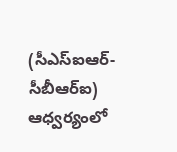(సీఎస్ఐఆర్-సీబీఆర్ఐ) ఆధ్వర్యంలో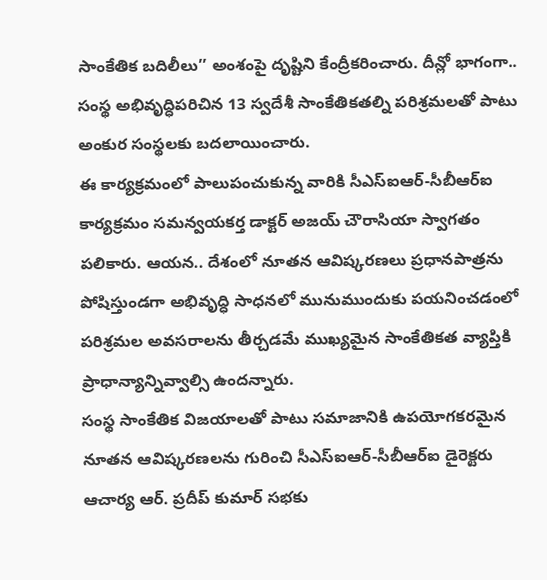సాంకేతిక బదిలీలు’’ అంశంపై దృష్టిని కేంద్రీకరించారు. దీన్లో భాగంగా.. సంస్థ అభివృద్ధిపరిచిన 13 స్వదేశీ సాంకేతికతల్ని పరిశ్రమలతో పాటు అంకుర సంస్థలకు బదలాయించారు.
ఈ కార్యక్రమంలో పాలుపంచుకున్న వారికి సీఎస్ఐఆర్-సీబీఆర్ఐ కార్యక్రమం సమన్వయకర్త డాక్టర్ అజయ్ చౌరాసియా స్వాగతం పలికారు. ఆయన.. దేశంలో నూతన ఆవిష్కరణలు ప్రధానపాత్రను పోషిస్తుండగా అభివృద్ధి సాధనలో మునుముందుకు పయనించడంలో పరిశ్రమల అవసరాలను తీర్చడమే ముఖ్యమైన సాంకేతికత వ్యాప్తికి ప్రాధాన్యాన్నివ్వాల్సి ఉందన్నారు.
సంస్థ సాంకేతిక విజయాలతో పాటు సమాజానికి ఉపయోగకరమైన నూతన ఆవిష్కరణలను గురించి సీఎస్ఐఆర్-సీబీఆర్ఐ డైరెక్టరు ఆచార్య ఆర్. ప్రదీప్ కుమార్ సభకు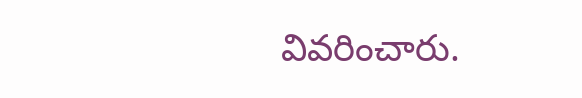వివరించారు.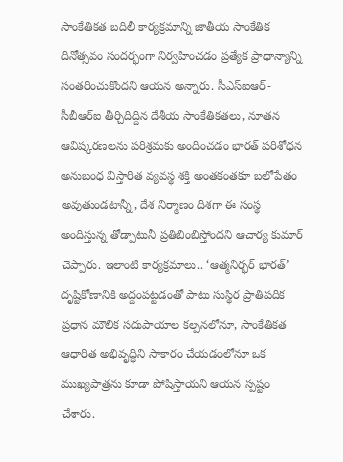సాంకేతికత బదిలీ కార్యక్రమాన్ని జాతీయ సాంకేతిక దినోత్సవం సందర్భంగా నిర్వహించడం ప్రత్యేక ప్రాధాన్యాన్ని సంతరించుకొందని ఆయన అన్నారు. సీఎస్ఐఆర్-సీబీఆర్ఐ తీర్చిదిద్దిన దేశీయ సాంకేతికతలు, నూతన ఆవిష్కరణలను పరిశ్రమకు అందించడం భారత్ పరిశోధన అనుబంధ విస్తారిత వ్యవస్థ శక్తి అంతకంతకూ బలోపేతం అవుతుండటాన్నీ, దేశ నిర్మాణం దిశగా ఈ సంస్థ అందిస్తున్న తోడ్పాటునీ ప్రతిబింబిస్తోందని ఆచార్య కుమార్ చెప్పారు. ఇలాంటి కార్యక్రమాలు.. ‘ఆత్మనిర్భర్ భారత్’ దృష్టికోణానికి అద్దంపట్టడంతో పాటు సుస్థిర ప్రాతిపదిక ప్రధాన మౌలిక సదుపాయాల కల్పనలోనూ, సాంకేతికత ఆధారిత అభివృద్ధిని సాకారం చేయడంలోనూ ఒక ముఖ్యపాత్రను కూడా పోషిస్తాయని ఆయన స్పష్టం చేశారు.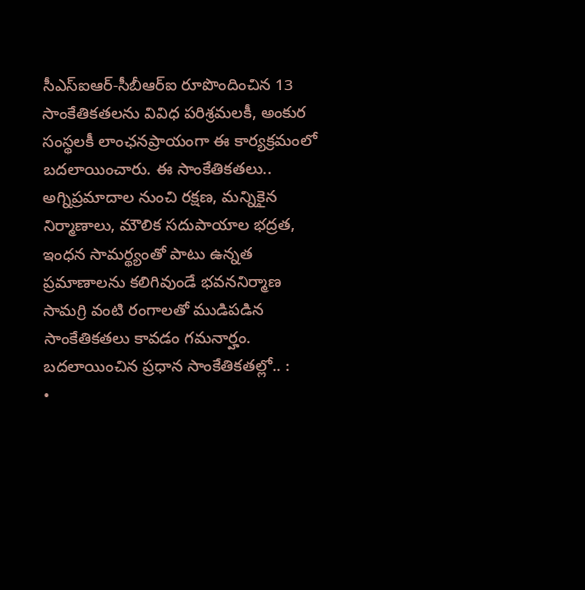సీఎస్ఐఆర్-సీబీఆర్ఐ రూపొందించిన 13 సాంకేతికతలను వివిధ పరిశ్రమలకీ, అంకుర సంస్థలకీ లాంఛనప్రాయంగా ఈ కార్యక్రమంలో బదలాయించారు. ఈ సాంకేతికతలు.. అగ్నిప్రమాదాల నుంచి రక్షణ, మన్నికైన నిర్మాణాలు, మౌలిక సదుపాయాల భద్రత, ఇంధన సామర్థ్యంతో పాటు ఉన్నత ప్రమాణాలను కలిగివుండే భవననిర్మాణ సామగ్రి వంటి రంగాలతో ముడిపడిన సాంకేతికతలు కావడం గమనార్హం.
బదలాయించిన ప్రధాన సాంకేతికతల్లో.. :
•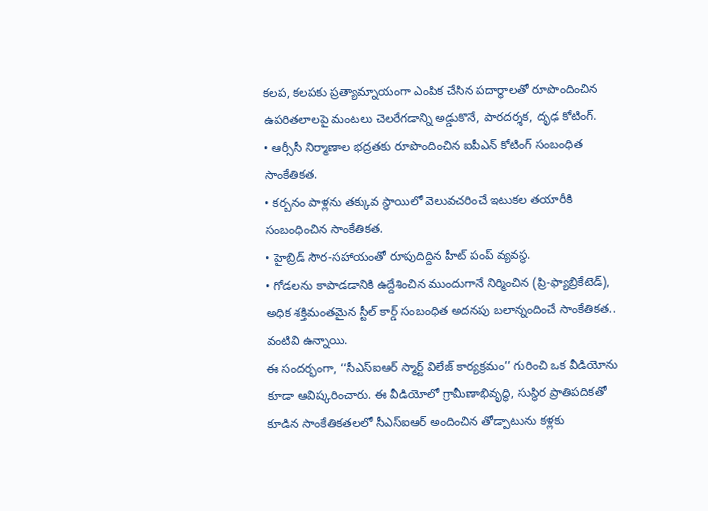కలప, కలపకు ప్రత్యామ్నాయంగా ఎంపిక చేసిన పదార్థాలతో రూపొందించిన ఉపరితలాలపై మంటలు చెలరేగడాన్ని అడ్డుకొనే, పారదర్శక, దృఢ కోటింగ్.
• ఆర్సీసీ నిర్మాణాల భద్రతకు రూపొందించిన ఐపీఎన్ కోటింగ్ సంబంధిత సాంకేతికత.
• కర్బనం పాళ్లను తక్కువ స్థాయిలో వెలువచరించే ఇటుకల తయారీకి సంబంధించిన సాంకేతికత.
• హైబ్రిడ్ సౌర-సహాయంతో రూపుదిద్దిన హీట్ పంప్ వ్యవస్థ.
• గోడలను కాపాడడానికి ఉద్దేశించిన ముందుగానే నిర్మించిన (ప్రి-ఫ్యాబ్రికేటెడ్), అధిక శక్తిమంతమైన స్టీల్ కార్డ్ సంబంధిత అదనపు బలాన్నందించే సాంకేతికత.. వంటివి ఉన్నాయి.
ఈ సందర్భంగా, ‘‘సీఎస్ఐఆర్ స్మార్ట్ విలేజ్ కార్యక్రమం’’ గురించి ఒక వీడియోను కూడా ఆవిష్కరించారు. ఈ వీడియోలో గ్రామీణాభివృద్ధి, సుస్థిర ప్రాతిపదికతో కూడిన సాంకేతికతలలో సీఎస్ఐఆర్ అందించిన తోడ్పాటును కళ్లకు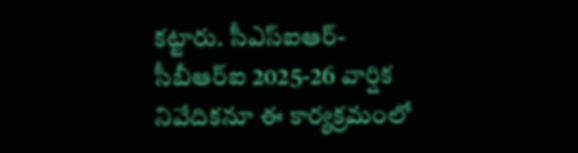కట్టారు. సీఎస్ఐఆర్-సీబీఆర్ఐ 2025-26 వార్షిక నివేదికనూ ఈ కార్యక్రమంలో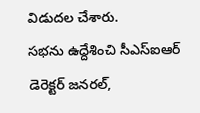విడుదల చేశారు.
సభను ఉద్దేశించి సీఎస్ఐఆర్ డెరెక్టర్ జనరల్,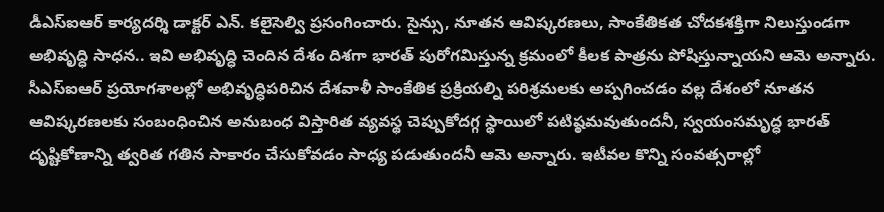డీఎస్ఐఆర్ కార్యదర్శి డాక్టర్ ఎన్. కలైసెల్వి ప్రసంగించారు. సైన్సు, నూతన ఆవిష్కరణలు, సాంకేతికత చోదకశక్తిగా నిలుస్తుండగా అభివృద్ధి సాధన.. ఇవి అభివృద్ధి చెందిన దేశం దిశగా భారత్ పురోగమిస్తున్న క్రమంలో కీలక పాత్రను పోషిస్తున్నాయని ఆమె అన్నారు. సీఎస్ఐఆర్ ప్రయోగశాలల్లో అభివృద్ధిపరిచిన దేశవాళీ సాంకేతిక ప్రక్రియల్ని పరిశ్రమలకు అప్పగించడం వల్ల దేశంలో నూతన ఆవిష్కరణలకు సంబంధించిన అనుబంధ విస్తారిత వ్యవస్థ చెప్పుకోదగ్గ స్థాయిలో పటిష్ఠమవుతుందనీ, స్వయంసమృద్ధ భారత్ దృష్టికోణాన్ని త్వరిత గతిన సాకారం చేసుకోవడం సాధ్య పడుతుందనీ ఆమె అన్నారు. ఇటీవల కొన్ని సంవత్సరాల్లో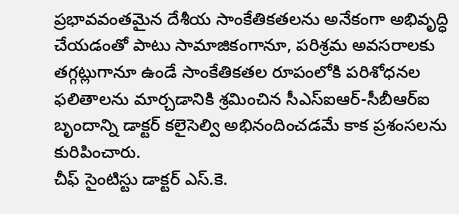ప్రభావవంతమైన దేశీయ సాంకేతికతలను అనేకంగా అభివృద్ధి చేయడంతో పాటు సామాజికంగానూ, పరిశ్రమ అవసరాలకు తగ్గట్లుగానూ ఉండే సాంకేతికతల రూపంలోకి పరిశోధనల ఫలితాలను మార్చడానికి శ్రమించిన సీఎస్ఐఆర్-సీబీఆర్ఐ బృందాన్ని డాక్టర్ కలైసెల్వి అభినందించడమే కాక ప్రశంసలను కురిపించారు.
చీఫ్ సైంటిస్టు డాక్టర్ ఎస్.కె.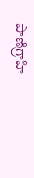పాణిగ్రాహి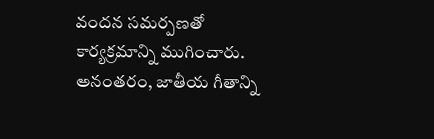వందన సమర్పణతో కార్యక్రమాన్ని ముగించారు. అనంతరం, జాతీయ గీతాన్ని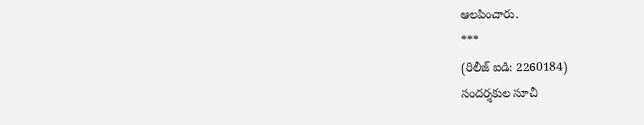ఆలపించారు.
***
(రిలీజ్ ఐడి: 2260184)
సందర్శకుల సూచీ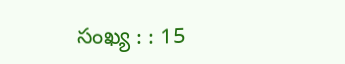సంఖ్య : : 15